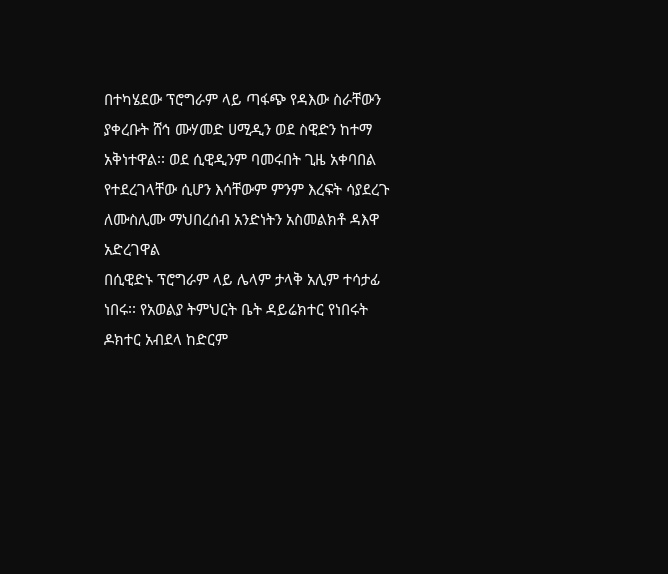በተካሄደው ፕሮግራም ላይ ጣፋጭ የዳእው ስራቸውን
ያቀረቡት ሸኅ ሙሃመድ ሀሚዲን ወደ ስዊድን ከተማ
አቅነተዋል፡፡ ወደ ሲዊዲንም ባመሩበት ጊዜ አቀባበል
የተደረገላቸው ሲሆን እሳቸውም ምንም እረፍት ሳያደረጉ
ለሙስሊሙ ማህበረሰብ አንድነትን አስመልክቶ ዳእዋ
አድረገዋል
በሲዊድኑ ፕሮግራም ላይ ሌላም ታላቅ አሊም ተሳታፊ
ነበሩ፡፡ የአወልያ ትምህርት ቤት ዳይሬክተር የነበሩት
ዶክተር አብደላ ከድርም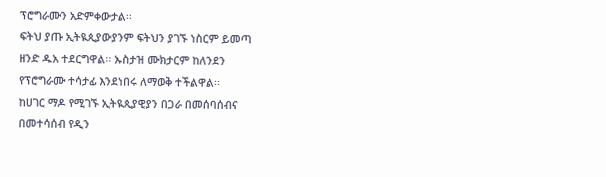ፕሮግራሙን አድምቀውታል፡፡
ፍትህ ያጡ ኢትዪጲያውያንም ፍትህን ያገኙ ነስርም ይመጣ
ዘንድ ዱአ ተደርግዋል፡፡ ኡስታዝ ሙክታርም ከለንደን
የፕሮግራሙ ተሳታፊ እንደነበሩ ለማወቅ ተችልዋል፡፡
ከሀገር ማዶ የሚገኙ ኢትዪጲያዊያን በጋራ በመሰባሰብና
በመተሳሰብ የዲን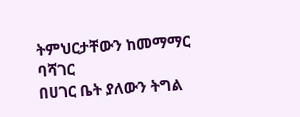ትምህርታቸውን ከመማማር ባሻገር
በሀገር ቤት ያለውን ትግል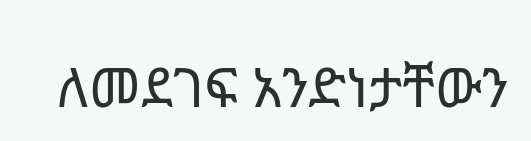ለመደገፍ አንድነታቸውን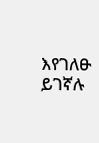እየገለፁ ይገኛሉ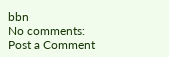bbn
No comments:
Post a Comment